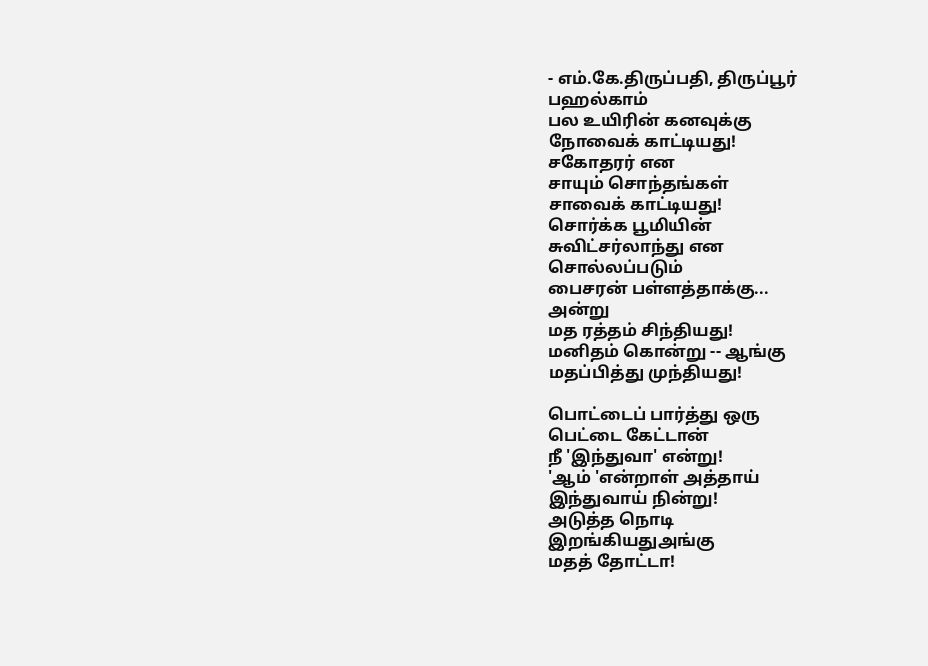- எம்.கே.திருப்பதி, திருப்பூர்
பஹல்காம்
பல உயிரின் கனவுக்கு
நோவைக் காட்டியது!
சகோதரர் என
சாயும் சொந்தங்கள்
சாவைக் காட்டியது!
சொர்க்க பூமியின்
சுவிட்சர்லாந்து என
சொல்லப்படும்
பைசரன் பள்ளத்தாக்கு...
அன்று
மத ரத்தம் சிந்தியது!
மனிதம் கொன்று -- ஆங்கு
மதப்பித்து முந்தியது!

பொட்டைப் பார்த்து ஒரு
பெட்டை கேட்டான்
நீ 'இந்துவா' என்று!
'ஆம் 'என்றாள் அத்தாய்
இந்துவாய் நின்று!
அடுத்த நொடி
இறங்கியதுஅங்கு
மதத் தோட்டா!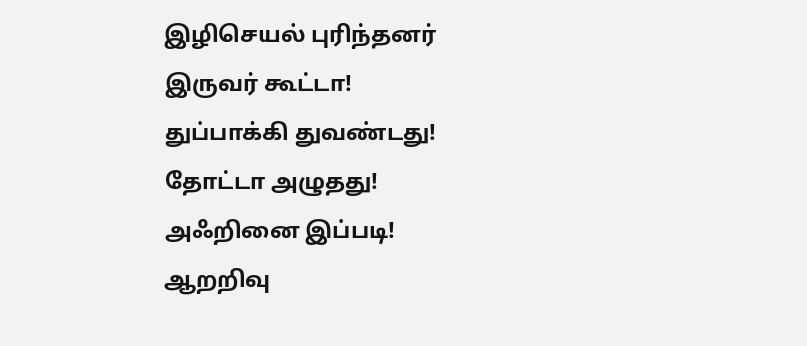இழிசெயல் புரிந்தனர்
இருவர் கூட்டா!
துப்பாக்கி துவண்டது!
தோட்டா அழுதது!
அஃறினை இப்படி!
ஆறறிவு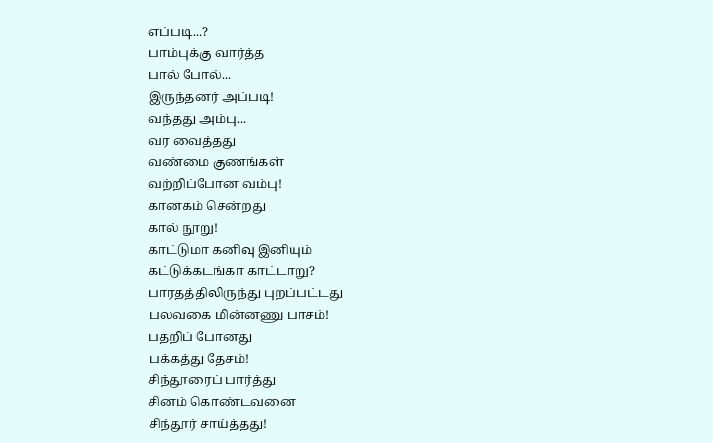எப்படி...?
பாம்புக்கு வார்த்த
பால் போல்...
இருந்தனர் அப்படி!
வந்தது அம்பு...
வர வைத்தது
வண்மை குணங்கள்
வற்றிப்போன வம்பு!
கானகம் சென்றது
கால் நூறு!
காட்டுமா கனிவு இனியும்
கட்டுக்கடங்கா காட்டாறு?
பாரதத்திலிருந்து புறப்பட்டது
பலவகை மின்னணு பாசம்!
பதறிப் போனது
பக்கத்து தேசம்!
சிந்தூரைப் பார்த்து
சினம் கொண்டவனை
சிந்தூர் சாய்த்தது!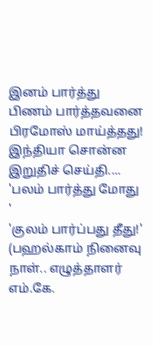இனம் பார்த்து
பிணம் பார்த்தவனை
பிரமோஸ் மாய்த்தது!
இந்தியா சொன்ன
இறுதிச் செய்தி....
'பலம் பார்த்து மோது '
'குலம் பார்ப்பது தீது!'
(பஹல்காம் நினைவு நாள்.. எழுத்தாளர் எம்.கே.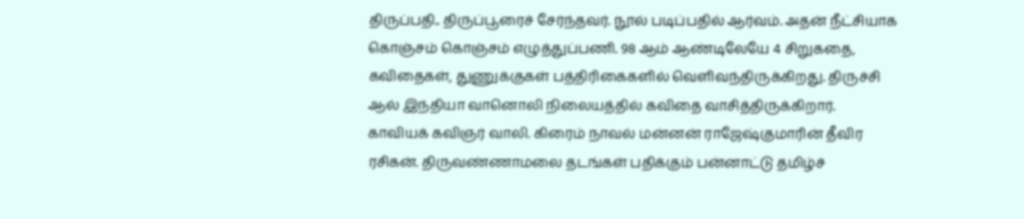திருப்பதி.. திருப்பூரைச் சேர்ந்தவர். நூல் படிப்பதில் ஆர்வம். அதன் நீட்சியாக கொஞ்சம் கொஞ்சம் எழுத்துப்பணி. 98 ஆம் ஆண்டிலேயே 4 சிறுகதை, கவிதைகள், துணுக்குகள் பத்திரிகைகளில் வெளிவந்திருக்கிறது. திருச்சி ஆல் இந்தியா வானொலி நிலையத்தில் கவிதை வாசித்திருக்கிறார். காவியக் கவிஞர் வாலி. கிரைம் நாவல் மன்னன் ராஜேஷ்குமாரின் தீவிர ரசிகன். திருவண்ணாமலை தடங்கள் பதிக்கும் பன்னாட்டு தமிழ்ச்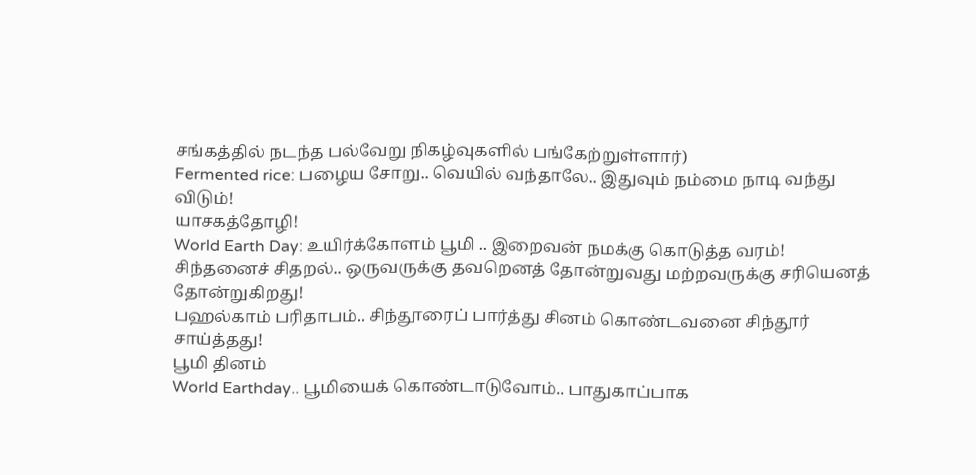சங்கத்தில் நடந்த பல்வேறு நிகழ்வுகளில் பங்கேற்றுள்ளார்)
Fermented rice: பழைய சோறு.. வெயில் வந்தாலே.. இதுவும் நம்மை நாடி வந்து விடும்!
யாசகத்தோழி!
World Earth Day: உயிர்க்கோளம் பூமி .. இறைவன் நமக்கு கொடுத்த வரம்!
சிந்தனைச் சிதறல்.. ஒருவருக்கு தவறெனத் தோன்றுவது மற்றவருக்கு சரியெனத் தோன்றுகிறது!
பஹல்காம் பரிதாபம்.. சிந்தூரைப் பார்த்து சினம் கொண்டவனை சிந்தூர் சாய்த்தது!
பூமி தினம்
World Earthday.. பூமியைக் கொண்டாடுவோம்.. பாதுகாப்பாக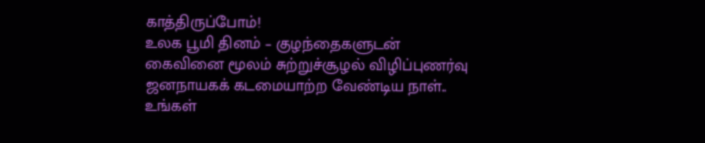காத்திருப்போம்!
உலக பூமி தினம் – குழந்தைகளுடன் கைவினை மூலம் சுற்றுச்சூழல் விழிப்புணர்வு
ஜனநாயகக் கடமையாற்ற வேண்டிய நாள்.. உங்கள்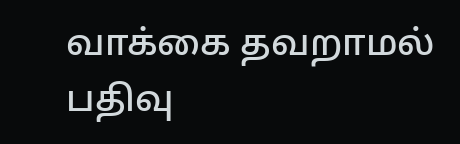வாக்கை தவறாமல் பதிவு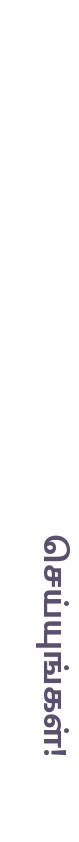செய்யுங்கள்!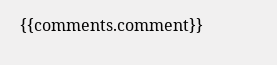{{comments.comment}}